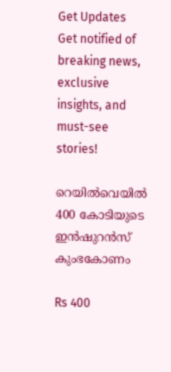Get Updates
Get notified of breaking news, exclusive insights, and must-see stories!

റെയില്‍വെയില്‍ 400 കോടിയുടെ ഇന്‍ഷുറന്‍സ് കുംഭകോണം

Rs 400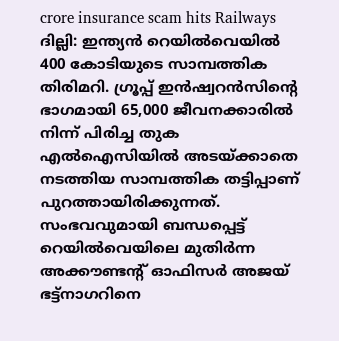crore insurance scam hits Railways
ദില്ലി: ഇന്ത്യന്‍ റെയില്‍വെയില്‍ 400 കോടിയുടെ സാമ്പത്തിക തിരിമറി. ഗ്രൂപ്പ് ഇന്‍ഷ്വറന്‍സിന്റെ ഭാഗമായി 65,000 ജീവനക്കാരില്‍ നിന്ന് പിരിച്ച തുക എല്‍ഐസിയില്‍ അടയ്ക്കാതെ നടത്തിയ സാമ്പത്തിക തട്ടിപ്പാണ് പുറത്തായിരിക്കുന്നത്. സംഭവവുമായി ബന്ധപ്പെട്ട് റെയില്‍വെയിലെ മുതിര്‍ന്ന അക്കൗണ്ടന്റ് ഓഫിസര്‍ അജയ് ഭട്ട്‌നാഗറിനെ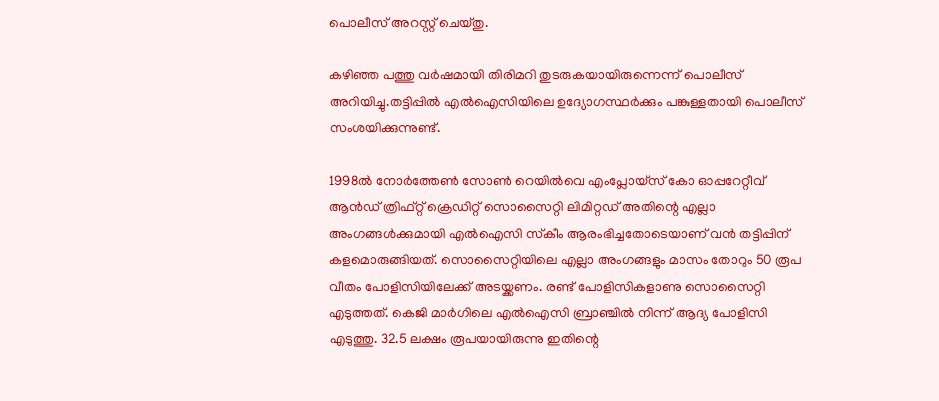പൊലീസ് അറസ്റ്റ് ചെയ്തു.

കഴിഞ്ഞ പത്തു വര്‍ഷമായി തിരിമറി തുടരുകയായിരുന്നെന്ന് പൊലീസ് അറിയിച്ചു.തട്ടിപ്പില്‍ എല്‍ഐസിയിലെ ഉദ്യോഗസ്ഥര്‍ക്കും പങ്കുള്ളതായി പൊലീസ് സംശയിക്കുന്നുണ്ട്.

1998ല്‍ നോര്‍ത്തേണ്‍ സോണ്‍ റെയില്‍വെ എംപ്ലോയ്‌സ് കോ ഓപ്പറേറ്റീവ് ആന്‍ഡ് ത്രിഫ്റ്റ് ക്രെഡിറ്റ് സൊസൈറ്റി ലിമിറ്റഡ് അതിന്റെ എല്ലാ അംഗങ്ങള്‍ക്കുമായി എല്‍ഐസി സ്‌കീം ആരംഭിച്ചതോടെയാണ് വന്‍ തട്ടിപ്പിന് കളമൊരുങ്ങിയത്. സൊസൈറ്റിയിലെ എല്ലാ അംഗങ്ങളും മാസം തോറും 50 രൂപ വീതം പോളിസിയിലേക്ക് അടയ്ക്കണം. രണ്ട് പോളിസികളാണു സൊസൈറ്റി എടുത്തത്. കെജി മാര്‍ഗിലെ എല്‍ഐസി ബ്രാഞ്ചില്‍ നിന്ന് ആദ്യ പോളിസി എടുത്തു. 32.5 ലക്ഷം രൂപയായിരുന്നു ഇതിന്റെ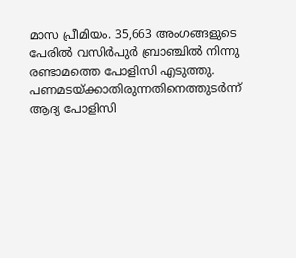മാസ പ്രീമിയം. 35,663 അംഗങ്ങളുടെ പേരില്‍ വസിര്‍പുര്‍ ബ്രാഞ്ചില്‍ നിന്നു രണ്ടാമത്തെ പോളിസി എടുത്തു. പണമടയ്ക്കാതിരുന്നതിനെത്തുടര്‍ന്ന് ആദ്യ പോളിസി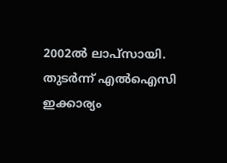2002ല്‍ ലാപ്‌സായി. തുടര്‍ന്ന് എല്‍ഐസി ഇക്കാര്യം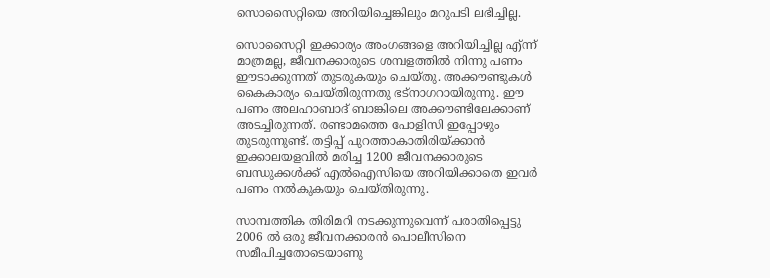സൊസൈറ്റിയെ അറിയിച്ചെങ്കിലും മറുപടി ലഭിച്ചില്ല.

സൊസൈറ്റി ഇക്കാര്യം അംഗങ്ങളെ അറിയിച്ചില്ല എ്ന്ന് മാത്രമല്ല, ജീവനക്കാരുടെ ശമ്പളത്തില്‍ നിന്നു പണം ഈടാക്കുന്നത് തുടരുകയും ചെയ്തു. അക്കൗണ്ടുകള്‍ കൈകാര്യം ചെയ്തിരുന്നതു ഭട്‌നാഗറായിരുന്നു. ഈ പണം അലഹാബാദ് ബാങ്കിലെ അക്കൗണ്ടിലേക്കാണ് അടച്ചിരുന്നത്. രണ്ടാമത്തെ പോളിസി ഇപ്പോഴും തുടരുന്നുണ്ട്. തട്ടിപ്പ് പുറത്താകാതിരിയ്ക്കാന്‍ ഇക്കാലയളവില്‍ മരിച്ച 1200 ജീവനക്കാരുടെ ബന്ധുക്കള്‍ക്ക് എല്‍ഐസിയെ അറിയിക്കാതെ ഇവര്‍ പണം നല്‍കുകയും ചെയ്തിരുന്നു.

സാമ്പത്തിക തിരിമറി നടക്കുന്നുവെന്ന് പരാതിപ്പെട്ടു 2006 ല്‍ ഒരു ജീവനക്കാരന്‍ പൊലീസിനെ സമീപിച്ചതോടെയാണു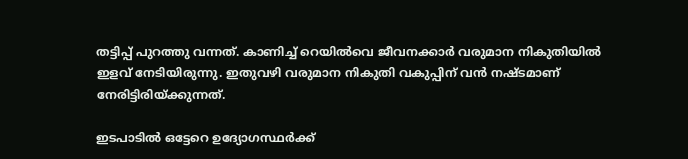തട്ടിപ്പ് പുറത്തു വന്നത്. കാണിച്ച് റെയില്‍വെ ജീവനക്കാര്‍ വരുമാന നികുതിയില്‍ ഇളവ് നേടിയിരുന്നു. ഇതുവഴി വരുമാന നികുതി വകുപ്പിന് വന്‍ നഷ്ടമാണ് നേരിട്ടിരിയ്ക്കുന്നത്.

ഇടപാടില്‍ ഒട്ടേറെ ഉദ്യോഗസ്ഥര്‍ക്ക്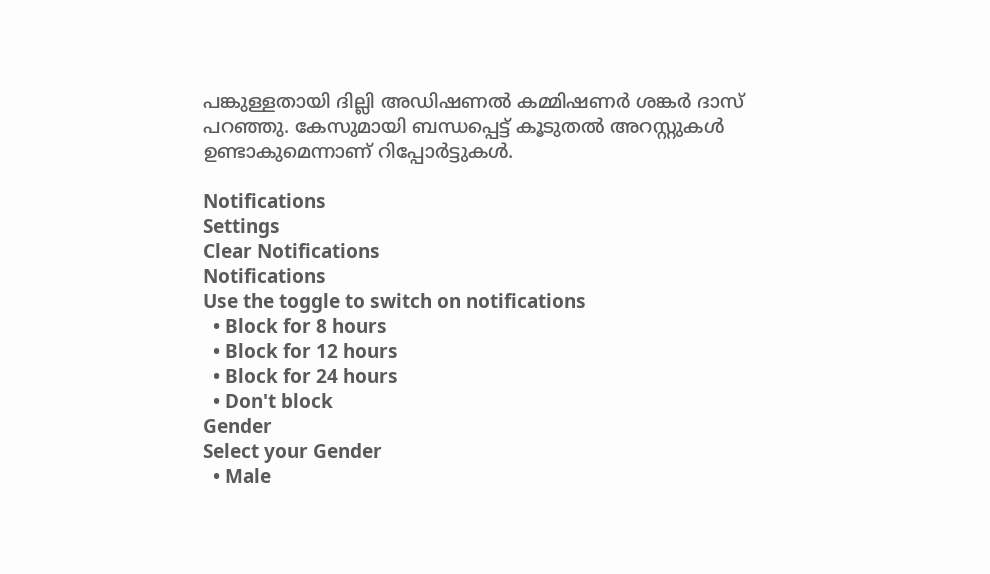പങ്കുള്ളതായി ദില്ലി അഡിഷണല്‍ കമ്മിഷണര്‍ ശങ്കര്‍ ദാസ് പറഞ്ഞു. കേസുമായി ബന്ധപ്പെട്ട് കൂടുതല്‍ അറസ്റ്റുകള്‍ ഉണ്ടാകുമെന്നാണ് റിപ്പോര്‍ട്ടുകള്‍.

Notifications
Settings
Clear Notifications
Notifications
Use the toggle to switch on notifications
  • Block for 8 hours
  • Block for 12 hours
  • Block for 24 hours
  • Don't block
Gender
Select your Gender
  • Male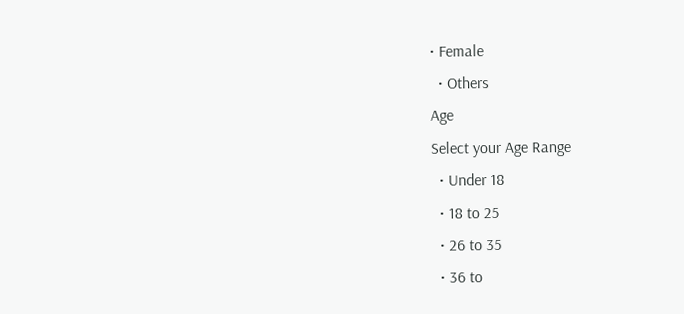• Female
  • Others
Age
Select your Age Range
  • Under 18
  • 18 to 25
  • 26 to 35
  • 36 to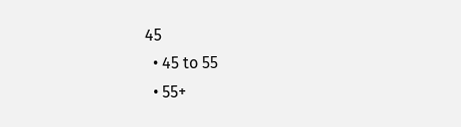45
  • 45 to 55
  • 55+